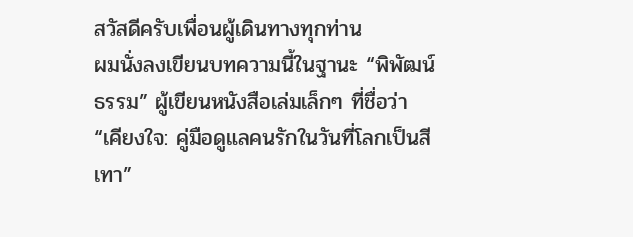สวัสดีครับเพื่อนผู้เดินทางทุกท่าน
ผมนั่งลงเขียนบทความนี้ในฐานะ “พิพัฒน์ธรรม” ผู้เขียนหนังสือเล่มเล็กๆ ที่ชื่อว่า “เคียงใจ: คู่มือดูแลคนรักในวันที่โลกเป็นสีเทา”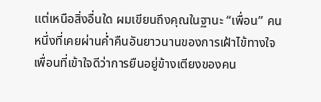แต่เหนือสิ่งอื่นใด ผมเขียนถึงคุณในฐานะ “เพื่อน” คนหนึ่งที่เคยผ่านค่ำคืนอันยาวนานของการเฝ้าไข้ทางใจ เพื่อนที่เข้าใจดีว่าการยืนอยู่ข้างเตียงของคน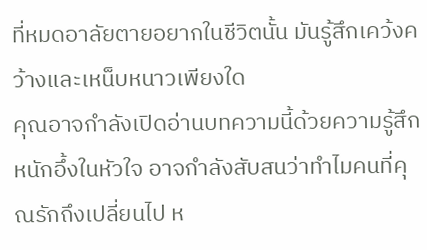ที่หมดอาลัยตายอยากในชีวิตนั้น มันรู้สึกเคว้งคว้างและเหน็บหนาวเพียงใด
คุณอาจกำลังเปิดอ่านบทความนี้ด้วยความรู้สึกหนักอึ้งในหัวใจ อาจกำลังสับสนว่าทำไมคนที่คุณรักถึงเปลี่ยนไป ห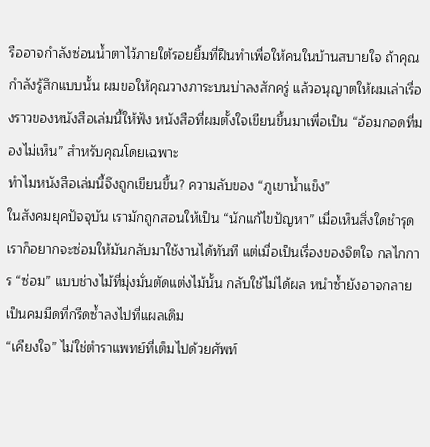รืออาจกำลังซ่อนน้ำตาไว้ภายใต้รอยยิ้มที่ฝืนทำเพื่อให้คนในบ้านสบายใจ ถ้าคุณกำลังรู้สึกแบบนั้น ผมขอให้คุณวางภาระบนบ่าลงสักครู่ แล้วอนุญาตให้ผมเล่าเรื่องราวของหนังสือเล่มนี้ให้ฟัง หนังสือที่ผมตั้งใจเขียนขึ้นมาเพื่อเป็น “อ้อมกอดที่มองไม่เห็น” สำหรับคุณโดยเฉพาะ
ทำไมหนังสือเล่มนี้จึงถูกเขียนขึ้น? ความลับของ “ภูเขาน้ำแข็ง”
ในสังคมยุคปัจจุบัน เรามักถูกสอนให้เป็น “นักแก้ไขปัญหา” เมื่อเห็นสิ่งใดชำรุด เราก็อยากจะซ่อมให้มันกลับมาใช้งานได้ทันที แต่เมื่อเป็นเรื่องของจิตใจ กลไกการ “ซ่อม” แบบช่างไม้ที่มุ่งมั่นตัดแต่งไม้นั้น กลับใช้ไม่ได้ผล หนำซ้ำยังอาจกลายเป็นคมมีดที่กรีดซ้ำลงไปที่แผลเดิม
“เคียงใจ” ไม่ใช่ตำราแพทย์ที่เต็มไปด้วยศัพท์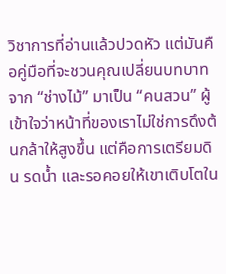วิชาการที่อ่านแล้วปวดหัว แต่มันคือคู่มือที่จะชวนคุณเปลี่ยนบทบาทจาก “ช่างไม้” มาเป็น “คนสวน” ผู้เข้าใจว่าหน้าที่ของเราไม่ใช่การดึงต้นกล้าให้สูงขึ้น แต่คือการเตรียมดิน รดน้ำ และรอคอยให้เขาเติบโตใน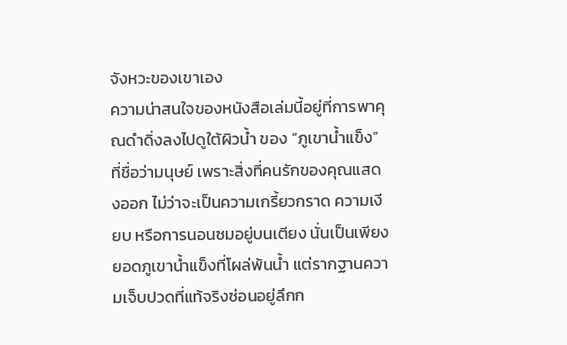จังหวะของเขาเอง
ความน่าสนใจของหนังสือเล่มนี้อยู่ที่การพาคุณดำดิ่งลงไปดูใต้ผิวน้ำ ของ “ภูเขาน้ำแข็ง” ที่ชื่อว่ามนุษย์ เพราะสิ่งที่คนรักของคุณแสดงออก ไม่ว่าจะเป็นความเกรี้ยวกราด ความเงียบ หรือการนอนซมอยู่บนเตียง นั่นเป็นเพียงยอดภูเขาน้ำแข็งที่โผล่พ้นน้ำ แต่รากฐานความเจ็บปวดที่แท้จริงซ่อนอยู่ลึกก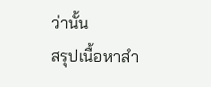ว่านั้น
สรุปเนื้อหาสำ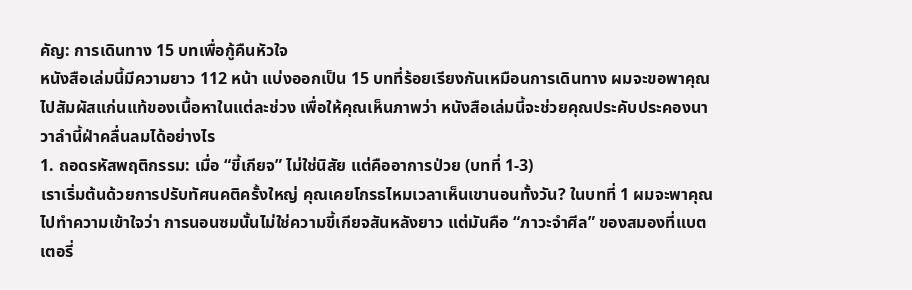คัญ: การเดินทาง 15 บทเพื่อกู้คืนหัวใจ
หนังสือเล่มนี้มีความยาว 112 หน้า แบ่งออกเป็น 15 บทที่ร้อยเรียงกันเหมือนการเดินทาง ผมจะขอพาคุณไปสัมผัสแก่นแท้ของเนื้อหาในแต่ละช่วง เพื่อให้คุณเห็นภาพว่า หนังสือเล่มนี้จะช่วยคุณประคับประคองนาวาลำนี้ฝ่าคลื่นลมได้อย่างไร
1. ถอดรหัสพฤติกรรม: เมื่อ “ขี้เกียจ” ไม่ใช่นิสัย แต่คืออาการป่วย (บทที่ 1-3)
เราเริ่มต้นด้วยการปรับทัศนคติครั้งใหญ่ คุณเคยโกรธไหมเวลาเห็นเขานอนทั้งวัน? ในบทที่ 1 ผมจะพาคุณไปทำความเข้าใจว่า การนอนซมนั้นไม่ใช่ความขี้เกียจสันหลังยาว แต่มันคือ “ภาวะจำศีล” ของสมองที่แบตเตอรี่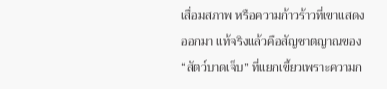เสื่อมสภาพ หรือความก้าวร้าวที่เขาแสดงออกมา แท้จริงแล้วคือสัญชาตญาณของ “สัตว์บาดเจ็บ” ที่แยกเขี้ยวเพราะความก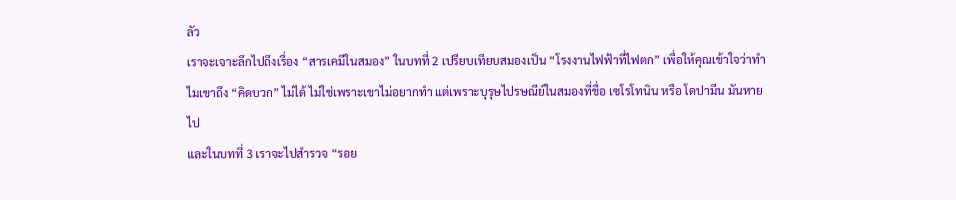ลัว
เราจะเจาะลึกไปถึงเรื่อง “สารเคมีในสมอง” ในบทที่ 2 เปรียบเทียบสมองเป็น “โรงงานไฟฟ้าที่ไฟตก” เพื่อให้คุณเข้าใจว่าทำไมเขาถึง “คิดบวก” ไม่ได้ ไม่ใช่เพราะเขาไม่อยากทำ แต่เพราะบุรุษไปรษณีย์ในสมองที่ชื่อ เซโรโทนิน หรือ โดปามีน มันหายไป
และในบทที่ 3 เราจะไปสำรวจ “รอย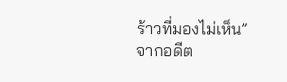ร้าวที่มองไม่เห็น” จากอดีต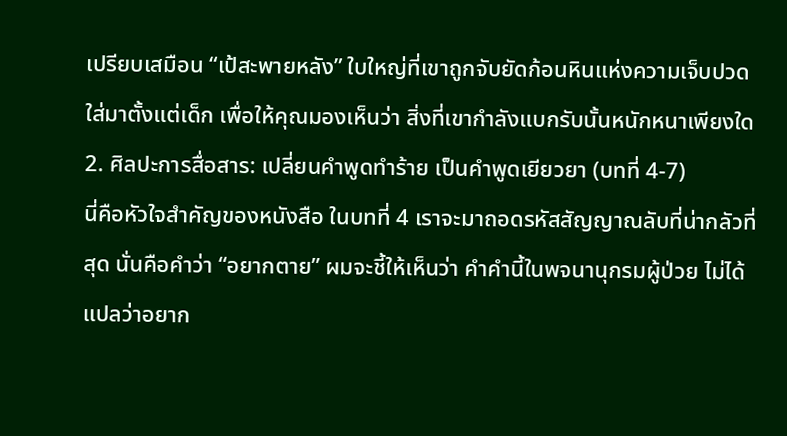เปรียบเสมือน “เป้สะพายหลัง” ใบใหญ่ที่เขาถูกจับยัดก้อนหินแห่งความเจ็บปวดใส่มาตั้งแต่เด็ก เพื่อให้คุณมองเห็นว่า สิ่งที่เขากำลังแบกรับนั้นหนักหนาเพียงใด
2. ศิลปะการสื่อสาร: เปลี่ยนคำพูดทำร้าย เป็นคำพูดเยียวยา (บทที่ 4-7)
นี่คือหัวใจสำคัญของหนังสือ ในบทที่ 4 เราจะมาถอดรหัสสัญญาณลับที่น่ากลัวที่สุด นั่นคือคำว่า “อยากตาย” ผมจะชี้ให้เห็นว่า คำคำนี้ในพจนานุกรมผู้ป่วย ไม่ได้แปลว่าอยาก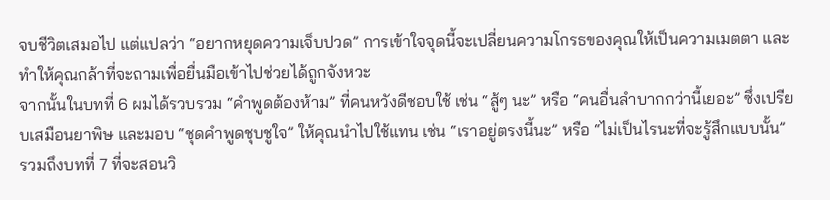จบชีวิตเสมอไป แต่แปลว่า “อยากหยุดความเจ็บปวด” การเข้าใจจุดนี้จะเปลี่ยนความโกรธของคุณให้เป็นความเมตตา และทำให้คุณกล้าที่จะถามเพื่อยื่นมือเข้าไปช่วยได้ถูกจังหวะ
จากนั้นในบทที่ 6 ผมได้รวบรวม “คำพูดต้องห้าม” ที่คนหวังดีชอบใช้ เช่น “สู้ๆ นะ” หรือ “คนอื่นลำบากกว่านี้เยอะ” ซึ่งเปรียบเสมือนยาพิษ และมอบ “ชุดคำพูดชุบชูใจ” ให้คุณนำไปใช้แทน เช่น “เราอยู่ตรงนี้นะ” หรือ “ไม่เป็นไรนะที่จะรู้สึกแบบนั้น”
รวมถึงบทที่ 7 ที่จะสอนวิ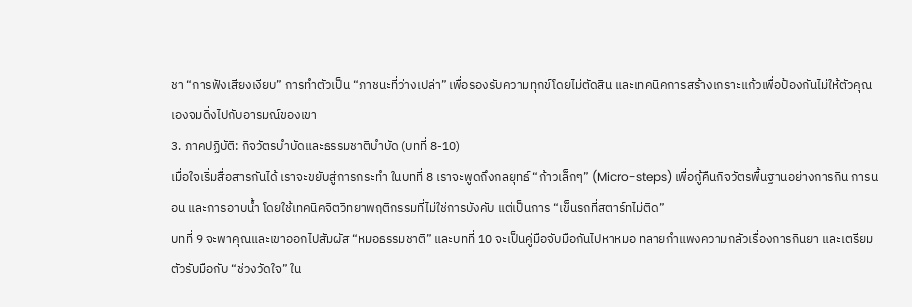ชา “การฟังเสียงเงียบ” การทำตัวเป็น “ภาชนะที่ว่างเปล่า” เพื่อรองรับความทุกข์โดยไม่ตัดสิน และเทคนิคการสร้างเกราะแก้วเพื่อป้องกันไม่ให้ตัวคุณเองจมดิ่งไปกับอารมณ์ของเขา
3. ภาคปฏิบัติ: กิจวัตรบำบัดและธรรมชาติบำบัด (บทที่ 8-10)
เมื่อใจเริ่มสื่อสารกันได้ เราจะขยับสู่การกระทำ ในบทที่ 8 เราจะพูดถึงกลยุทธ์ “ก้าวเล็กๆ” (Micro-steps) เพื่อกู้คืนกิจวัตรพื้นฐานอย่างการกิน การนอน และการอาบน้ำ โดยใช้เทคนิคจิตวิทยาพฤติกรรมที่ไม่ใช่การบังคับ แต่เป็นการ “เข็นรถที่สตาร์ทไม่ติด”
บทที่ 9 จะพาคุณและเขาออกไปสัมผัส “หมอธรรมชาติ” และบทที่ 10 จะเป็นคู่มือจับมือกันไปหาหมอ ทลายกำแพงความกลัวเรื่องการกินยา และเตรียมตัวรับมือกับ “ช่วงวัดใจ” ใน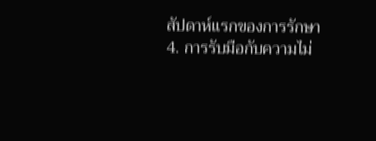สัปดาห์แรกของการรักษา
4. การรับมือกับความไม่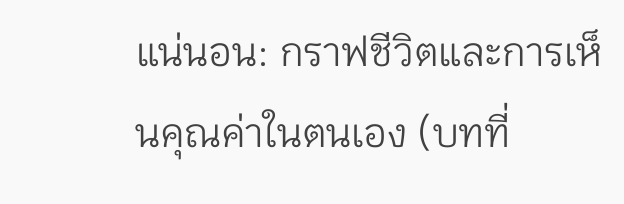แน่นอน: กราฟชีวิตและการเห็นคุณค่าในตนเอง (บทที่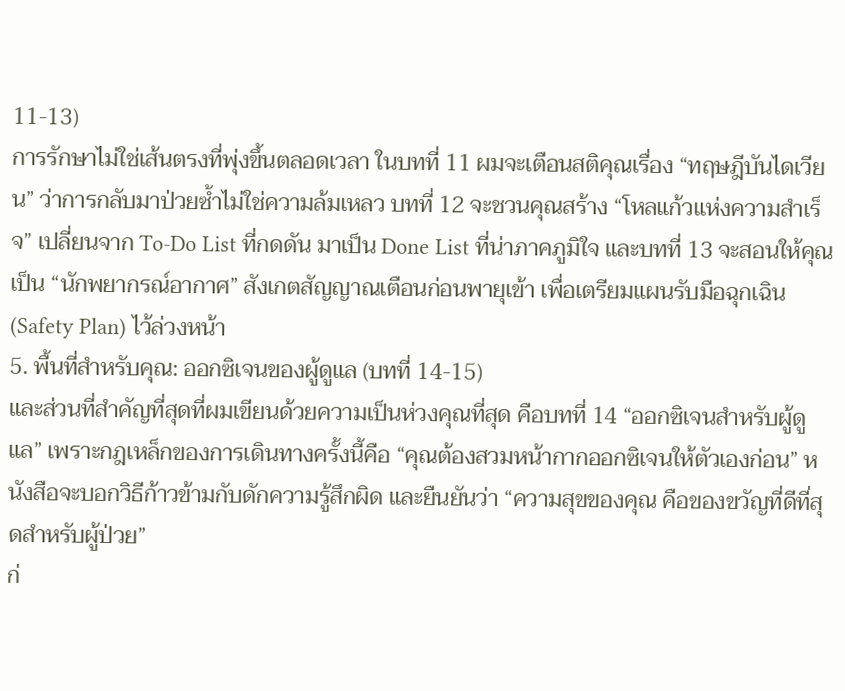11-13)
การรักษาไม่ใช่เส้นตรงที่พุ่งขึ้นตลอดเวลา ในบทที่ 11 ผมจะเตือนสติคุณเรื่อง “ทฤษฎีบันไดเวียน” ว่าการกลับมาป่วยซ้ำไม่ใช่ความล้มเหลว บทที่ 12 จะชวนคุณสร้าง “โหลแก้วแห่งความสำเร็จ” เปลี่ยนจาก To-Do List ที่กดดัน มาเป็น Done List ที่น่าภาคภูมิใจ และบทที่ 13 จะสอนให้คุณเป็น “นักพยากรณ์อากาศ” สังเกตสัญญาณเตือนก่อนพายุเข้า เพื่อเตรียมแผนรับมือฉุกเฉิน (Safety Plan) ไว้ล่วงหน้า
5. พื้นที่สำหรับคุณ: ออกซิเจนของผู้ดูแล (บทที่ 14-15)
และส่วนที่สำคัญที่สุดที่ผมเขียนด้วยความเป็นห่วงคุณที่สุด คือบทที่ 14 “ออกซิเจนสำหรับผู้ดูแล” เพราะกฎเหล็กของการเดินทางครั้งนี้คือ “คุณต้องสวมหน้ากากออกซิเจนให้ตัวเองก่อน” หนังสือจะบอกวิธีก้าวข้ามกับดักความรู้สึกผิด และยืนยันว่า “ความสุขของคุณ คือของขวัญที่ดีที่สุดสำหรับผู้ป่วย”
ก่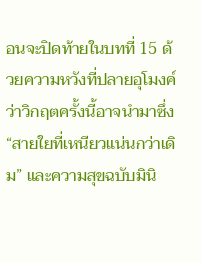อนจะปิดท้ายในบทที่ 15 ด้วยความหวังที่ปลายอุโมงค์ ว่าวิกฤตครั้งนี้อาจนำมาซึ่ง “สายใยที่เหนียวแน่นกว่าเดิม” และความสุขฉบับมินิ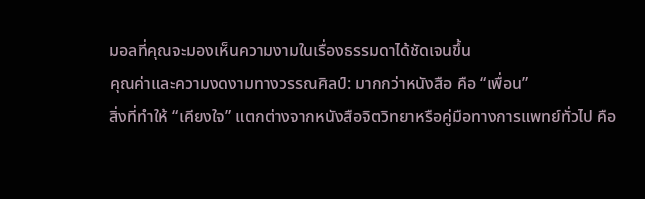มอลที่คุณจะมองเห็นความงามในเรื่องธรรมดาได้ชัดเจนขึ้น
คุณค่าและความงดงามทางวรรณศิลป์: มากกว่าหนังสือ คือ “เพื่อน”
สิ่งที่ทำให้ “เคียงใจ” แตกต่างจากหนังสือจิตวิทยาหรือคู่มือทางการแพทย์ทั่วไป คือ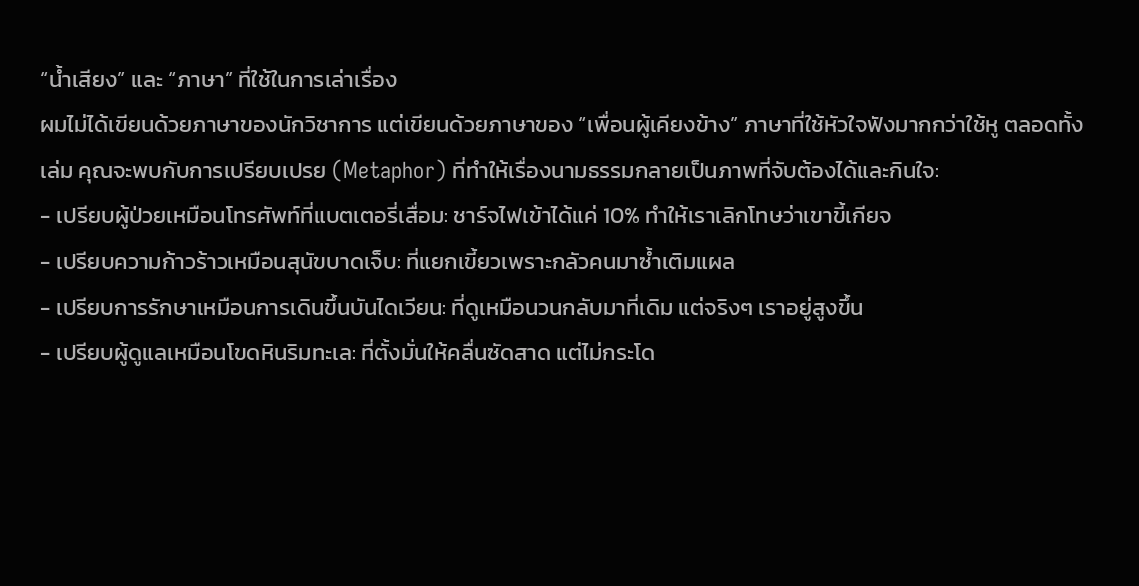“น้ำเสียง” และ “ภาษา” ที่ใช้ในการเล่าเรื่อง
ผมไม่ได้เขียนด้วยภาษาของนักวิชาการ แต่เขียนด้วยภาษาของ “เพื่อนผู้เคียงข้าง” ภาษาที่ใช้หัวใจฟังมากกว่าใช้หู ตลอดทั้งเล่ม คุณจะพบกับการเปรียบเปรย (Metaphor) ที่ทำให้เรื่องนามธรรมกลายเป็นภาพที่จับต้องได้และกินใจ:
- เปรียบผู้ป่วยเหมือนโทรศัพท์ที่แบตเตอรี่เสื่อม: ชาร์จไฟเข้าได้แค่ 10% ทำให้เราเลิกโทษว่าเขาขี้เกียจ
- เปรียบความก้าวร้าวเหมือนสุนัขบาดเจ็บ: ที่แยกเขี้ยวเพราะกลัวคนมาซ้ำเติมแผล
- เปรียบการรักษาเหมือนการเดินขึ้นบันไดเวียน: ที่ดูเหมือนวนกลับมาที่เดิม แต่จริงๆ เราอยู่สูงขึ้น
- เปรียบผู้ดูแลเหมือนโขดหินริมทะเล: ที่ตั้งมั่นให้คลื่นซัดสาด แต่ไม่กระโด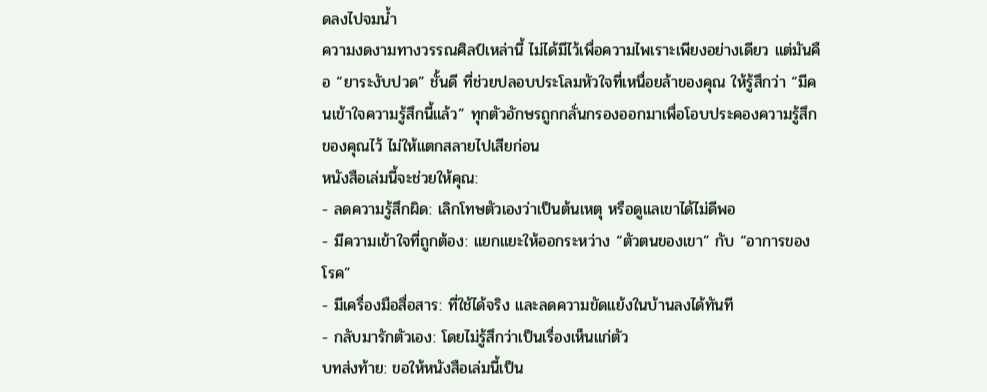ดลงไปจมน้ำ
ความงดงามทางวรรณศิลป์เหล่านี้ ไม่ได้มีไว้เพื่อความไพเราะเพียงอย่างเดียว แต่มันคือ “ยาระงับปวด” ชั้นดี ที่ช่วยปลอบประโลมหัวใจที่เหนื่อยล้าของคุณ ให้รู้สึกว่า “มีคนเข้าใจความรู้สึกนี้แล้ว” ทุกตัวอักษรถูกกลั่นกรองออกมาเพื่อโอบประคองความรู้สึกของคุณไว้ ไม่ให้แตกสลายไปเสียก่อน
หนังสือเล่มนี้จะช่วยให้คุณ:
- ลดความรู้สึกผิด: เลิกโทษตัวเองว่าเป็นต้นเหตุ หรือดูแลเขาได้ไม่ดีพอ
- มีความเข้าใจที่ถูกต้อง: แยกแยะให้ออกระหว่าง “ตัวตนของเขา” กับ “อาการของโรค”
- มีเครื่องมือสื่อสาร: ที่ใช้ได้จริง และลดความขัดแย้งในบ้านลงได้ทันที
- กลับมารักตัวเอง: โดยไม่รู้สึกว่าเป็นเรื่องเห็นแก่ตัว
บทส่งท้าย: ขอให้หนังสือเล่มนี้เป็น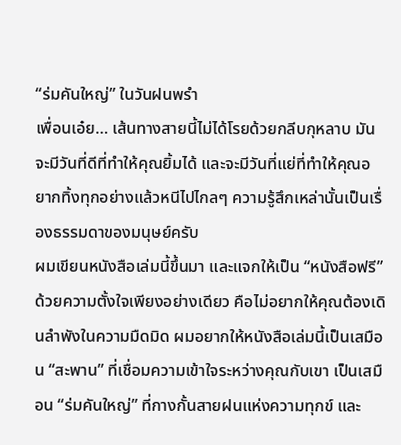“ร่มคันใหญ่” ในวันฝนพรำ
เพื่อนเอ๋ย… เส้นทางสายนี้ไม่ได้โรยด้วยกลีบกุหลาบ มันจะมีวันที่ดีที่ทำให้คุณยิ้มได้ และจะมีวันที่แย่ที่ทำให้คุณอยากทิ้งทุกอย่างแล้วหนีไปไกลๆ ความรู้สึกเหล่านั้นเป็นเรื่องธรรมดาของมนุษย์ครับ
ผมเขียนหนังสือเล่มนี้ขึ้นมา และแจกให้เป็น “หนังสือฟรี” ด้วยความตั้งใจเพียงอย่างเดียว คือไม่อยากให้คุณต้องเดินลำพังในความมืดมิด ผมอยากให้หนังสือเล่มนี้เป็นเสมือน “สะพาน” ที่เชื่อมความเข้าใจระหว่างคุณกับเขา เป็นเสมือน “ร่มคันใหญ่” ที่กางกั้นสายฝนแห่งความทุกข์ และ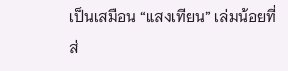เป็นเสมือน “แสงเทียน” เล่มน้อยที่ส่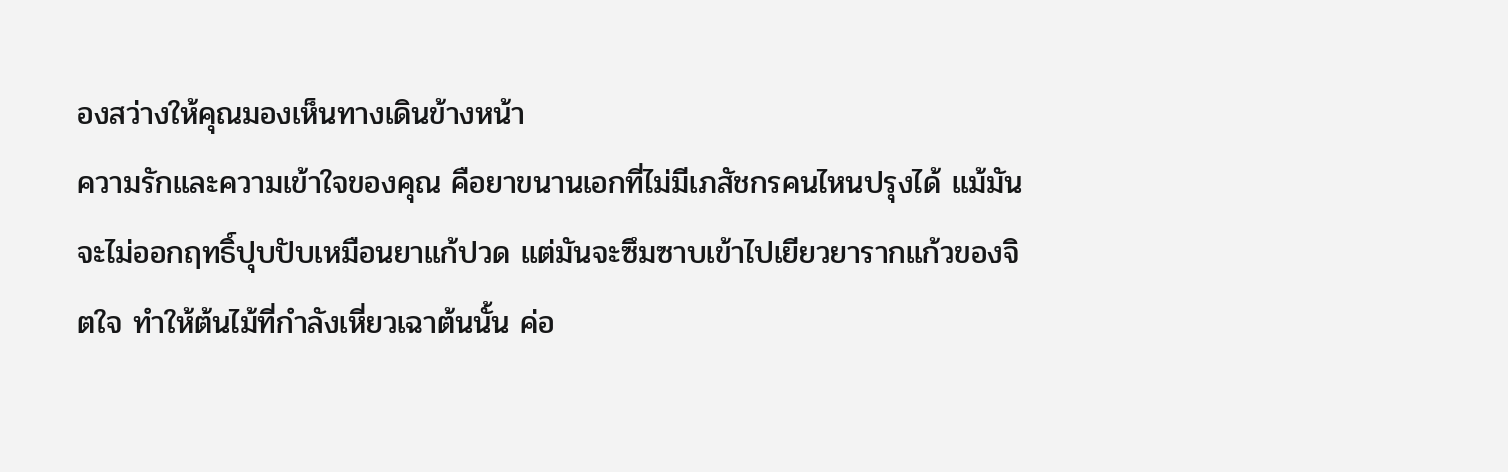องสว่างให้คุณมองเห็นทางเดินข้างหน้า
ความรักและความเข้าใจของคุณ คือยาขนานเอกที่ไม่มีเภสัชกรคนไหนปรุงได้ แม้มันจะไม่ออกฤทธิ์ปุบปับเหมือนยาแก้ปวด แต่มันจะซึมซาบเข้าไปเยียวยารากแก้วของจิตใจ ทำให้ต้นไม้ที่กำลังเหี่ยวเฉาต้นนั้น ค่อ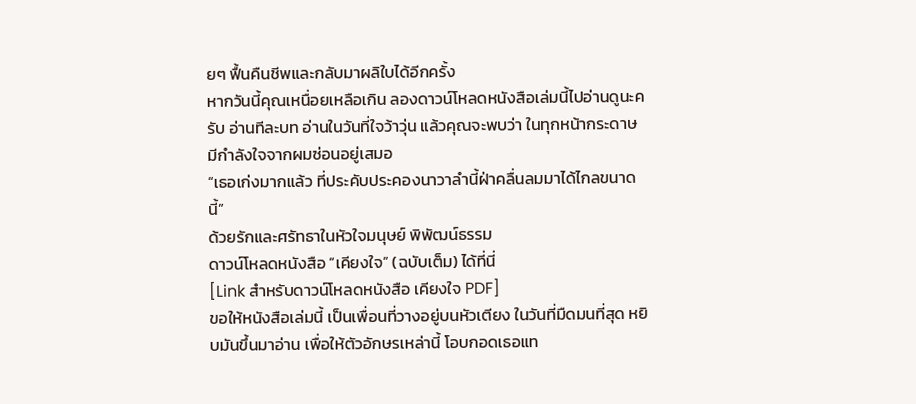ยๆ ฟื้นคืนชีพและกลับมาผลิใบได้อีกครั้ง
หากวันนี้คุณเหนื่อยเหลือเกิน ลองดาวน์โหลดหนังสือเล่มนี้ไปอ่านดูนะครับ อ่านทีละบท อ่านในวันที่ใจว้าวุ่น แล้วคุณจะพบว่า ในทุกหน้ากระดาษ มีกำลังใจจากผมซ่อนอยู่เสมอ
“เธอเก่งมากแล้ว ที่ประคับประคองนาวาลำนี้ฝ่าคลื่นลมมาได้ไกลขนาดนี้”
ด้วยรักและศรัทธาในหัวใจมนุษย์ พิพัฒน์ธรรม
ดาวน์โหลดหนังสือ “เคียงใจ” (ฉบับเต็ม) ได้ที่นี่
[Link สำหรับดาวน์โหลดหนังสือ เคียงใจ PDF]
ขอให้หนังสือเล่มนี้ เป็นเพื่อนที่วางอยู่บนหัวเตียง ในวันที่มืดมนที่สุด หยิบมันขึ้นมาอ่าน เพื่อให้ตัวอักษรเหล่านี้ โอบกอดเธอแท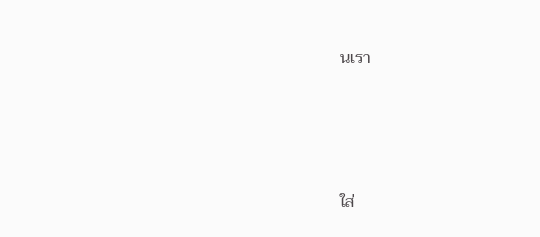นเรา




ใส่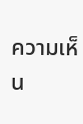ความเห็น